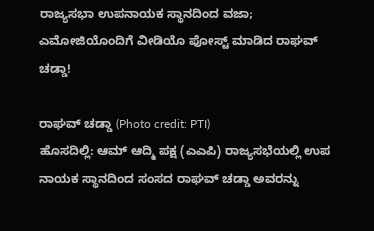ರಾಜ್ಯಸಭಾ ಉಪನಾಯಕ ಸ್ಥಾನದಿಂದ ವಜಾ; ಎಮೋಜಿಯೊಂದಿಗೆ ವೀಡಿಯೊ ಪೋಸ್ಟ್ ಮಾಡಿದ ರಾಘವ್ ಚಡ್ಡಾ!

ರಾಘವ್ ಚಡ್ಡಾ (Photo credit: PTI)
ಹೊಸದಿಲ್ಲಿ: ಆಮ್ ಆದ್ಮಿ ಪಕ್ಷ (ಎಎಪಿ) ರಾಜ್ಯಸಭೆಯಲ್ಲಿ ಉಪ ನಾಯಕ ಸ್ಥಾನದಿಂದ ಸಂಸದ ರಾಘವ್ ಚಡ್ಡಾ ಅವರನ್ನು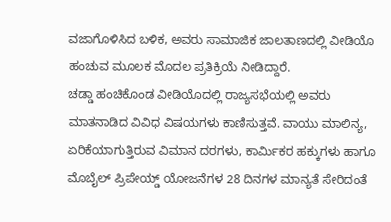ವಜಾಗೊಳಿಸಿದ ಬಳಿಕ, ಅವರು ಸಾಮಾಜಿಕ ಜಾಲತಾಣದಲ್ಲಿ ವೀಡಿಯೊ ಹಂಚುವ ಮೂಲಕ ಮೊದಲ ಪ್ರತಿಕ್ರಿಯೆ ನೀಡಿದ್ದಾರೆ.
ಚಡ್ಡಾ ಹಂಚಿಕೊಂಡ ವೀಡಿಯೊದಲ್ಲಿ ರಾಜ್ಯಸಭೆಯಲ್ಲಿ ಅವರು ಮಾತನಾಡಿದ ವಿವಿಧ ವಿಷಯಗಳು ಕಾಣಿಸುತ್ತವೆ. ವಾಯು ಮಾಲಿನ್ಯ, ಏರಿಕೆಯಾಗುತ್ತಿರುವ ವಿಮಾನ ದರಗಳು, ಕಾರ್ಮಿಕರ ಹಕ್ಕುಗಳು ಹಾಗೂ ಮೊಬೈಲ್ ಪ್ರಿಪೇಯ್ಡ್ ಯೋಜನೆಗಳ 28 ದಿನಗಳ ಮಾನ್ಯತೆ ಸೇರಿದಂತೆ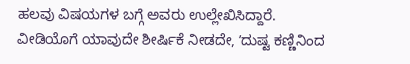ಹಲವು ವಿಷಯಗಳ ಬಗ್ಗೆ ಅವರು ಉಲ್ಲೇಖಿಸಿದ್ದಾರೆ.
ವೀಡಿಯೊಗೆ ಯಾವುದೇ ಶೀರ್ಷಿಕೆ ನೀಡದೇ, ʼದುಷ್ಟ ಕಣ್ಣಿನಿಂದ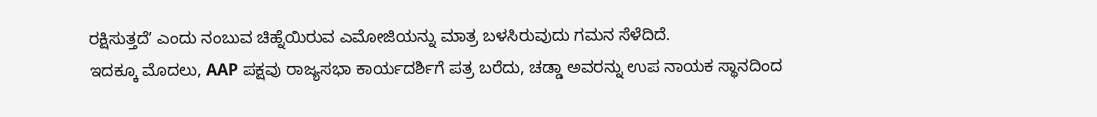ರಕ್ಷಿಸುತ್ತದೆʼ ಎಂದು ನಂಬುವ ಚಿಹ್ನೆಯಿರುವ ಎಮೋಜಿಯನ್ನು ಮಾತ್ರ ಬಳಸಿರುವುದು ಗಮನ ಸೆಳೆದಿದೆ.
ಇದಕ್ಕೂ ಮೊದಲು, AAP ಪಕ್ಷವು ರಾಜ್ಯಸಭಾ ಕಾರ್ಯದರ್ಶಿಗೆ ಪತ್ರ ಬರೆದು, ಚಡ್ಡಾ ಅವರನ್ನು ಉಪ ನಾಯಕ ಸ್ಥಾನದಿಂದ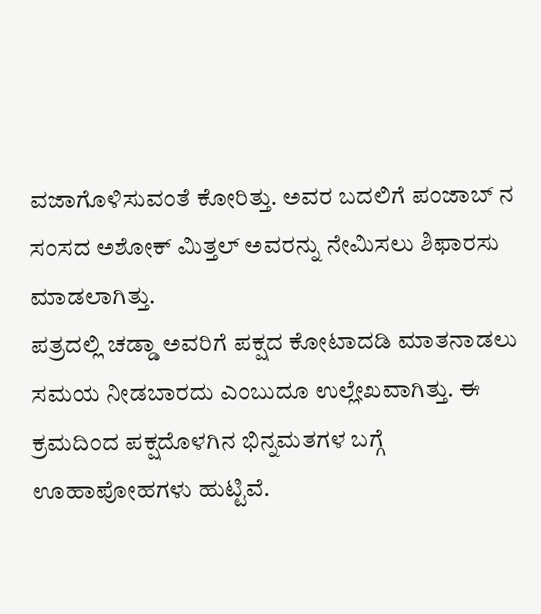ವಜಾಗೊಳಿಸುವಂತೆ ಕೋರಿತ್ತು. ಅವರ ಬದಲಿಗೆ ಪಂಜಾಬ್ ನ ಸಂಸದ ಅಶೋಕ್ ಮಿತ್ತಲ್ ಅವರನ್ನು ನೇಮಿಸಲು ಶಿಫಾರಸು ಮಾಡಲಾಗಿತ್ತು.
ಪತ್ರದಲ್ಲಿ ಚಡ್ಡಾ ಅವರಿಗೆ ಪಕ್ಷದ ಕೋಟಾದಡಿ ಮಾತನಾಡಲು ಸಮಯ ನೀಡಬಾರದು ಎಂಬುದೂ ಉಲ್ಲೇಖವಾಗಿತ್ತು. ಈ ಕ್ರಮದಿಂದ ಪಕ್ಷದೊಳಗಿನ ಭಿನ್ನಮತಗಳ ಬಗ್ಗೆ ಊಹಾಪೋಹಗಳು ಹುಟ್ಟಿವೆ.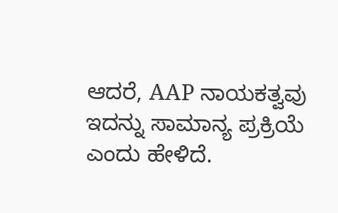ಆದರೆ, AAP ನಾಯಕತ್ವವು ಇದನ್ನು ಸಾಮಾನ್ಯ ಪ್ರಕ್ರಿಯೆ ಎಂದು ಹೇಳಿದೆ.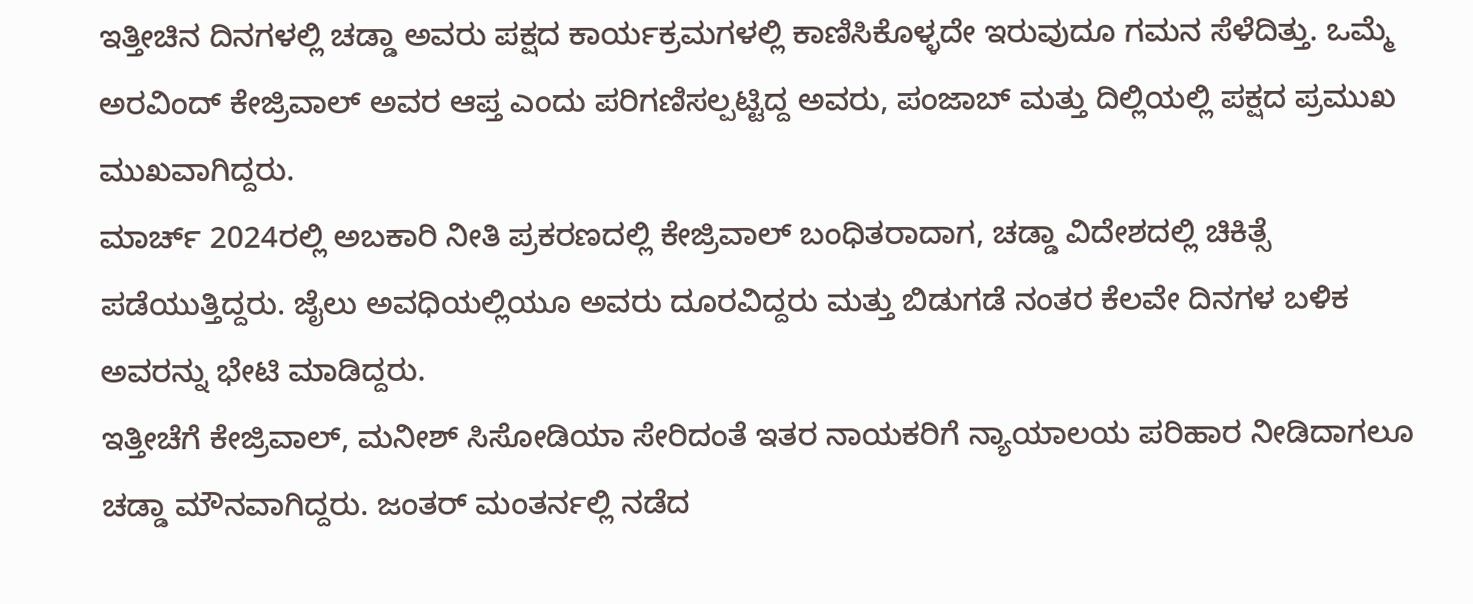ಇತ್ತೀಚಿನ ದಿನಗಳಲ್ಲಿ ಚಡ್ಡಾ ಅವರು ಪಕ್ಷದ ಕಾರ್ಯಕ್ರಮಗಳಲ್ಲಿ ಕಾಣಿಸಿಕೊಳ್ಳದೇ ಇರುವುದೂ ಗಮನ ಸೆಳೆದಿತ್ತು. ಒಮ್ಮೆ ಅರವಿಂದ್ ಕೇಜ್ರಿವಾಲ್ ಅವರ ಆಪ್ತ ಎಂದು ಪರಿಗಣಿಸಲ್ಪಟ್ಟಿದ್ದ ಅವರು, ಪಂಜಾಬ್ ಮತ್ತು ದಿಲ್ಲಿಯಲ್ಲಿ ಪಕ್ಷದ ಪ್ರಮುಖ ಮುಖವಾಗಿದ್ದರು.
ಮಾರ್ಚ್ 2024ರಲ್ಲಿ ಅಬಕಾರಿ ನೀತಿ ಪ್ರಕರಣದಲ್ಲಿ ಕೇಜ್ರಿವಾಲ್ ಬಂಧಿತರಾದಾಗ, ಚಡ್ಡಾ ವಿದೇಶದಲ್ಲಿ ಚಿಕಿತ್ಸೆ ಪಡೆಯುತ್ತಿದ್ದರು. ಜೈಲು ಅವಧಿಯಲ್ಲಿಯೂ ಅವರು ದೂರವಿದ್ದರು ಮತ್ತು ಬಿಡುಗಡೆ ನಂತರ ಕೆಲವೇ ದಿನಗಳ ಬಳಿಕ ಅವರನ್ನು ಭೇಟಿ ಮಾಡಿದ್ದರು.
ಇತ್ತೀಚೆಗೆ ಕೇಜ್ರಿವಾಲ್, ಮನೀಶ್ ಸಿಸೋಡಿಯಾ ಸೇರಿದಂತೆ ಇತರ ನಾಯಕರಿಗೆ ನ್ಯಾಯಾಲಯ ಪರಿಹಾರ ನೀಡಿದಾಗಲೂ ಚಡ್ಡಾ ಮೌನವಾಗಿದ್ದರು. ಜಂತರ್ ಮಂತರ್ನಲ್ಲಿ ನಡೆದ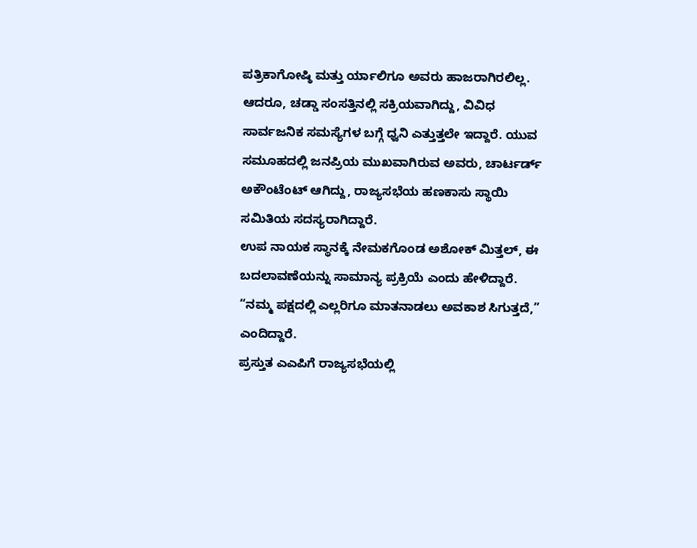ಪತ್ರಿಕಾಗೋಷ್ಠಿ ಮತ್ತು ರ್ಯಾಲಿಗೂ ಅವರು ಹಾಜರಾಗಿರಲಿಲ್ಲ.
ಆದರೂ, ಚಡ್ಡಾ ಸಂಸತ್ತಿನಲ್ಲಿ ಸಕ್ರಿಯವಾಗಿದ್ದು, ವಿವಿಧ ಸಾರ್ವಜನಿಕ ಸಮಸ್ಯೆಗಳ ಬಗ್ಗೆ ಧ್ವನಿ ಎತ್ತುತ್ತಲೇ ಇದ್ದಾರೆ. ಯುವ ಸಮೂಹದಲ್ಲಿ ಜನಪ್ರಿಯ ಮುಖವಾಗಿರುವ ಅವರು, ಚಾರ್ಟರ್ಡ್ ಅಕೌಂಟೆಂಟ್ ಆಗಿದ್ದು, ರಾಜ್ಯಸಭೆಯ ಹಣಕಾಸು ಸ್ಥಾಯಿ ಸಮಿತಿಯ ಸದಸ್ಯರಾಗಿದ್ದಾರೆ.
ಉಪ ನಾಯಕ ಸ್ಥಾನಕ್ಕೆ ನೇಮಕಗೊಂಡ ಅಶೋಕ್ ಮಿತ್ತಲ್, ಈ ಬದಲಾವಣೆಯನ್ನು ಸಾಮಾನ್ಯ ಪ್ರಕ್ರಿಯೆ ಎಂದು ಹೇಳಿದ್ದಾರೆ. “ನಮ್ಮ ಪಕ್ಷದಲ್ಲಿ ಎಲ್ಲರಿಗೂ ಮಾತನಾಡಲು ಅವಕಾಶ ಸಿಗುತ್ತದೆ,” ಎಂದಿದ್ದಾರೆ.
ಪ್ರಸ್ತುತ ಎಎಪಿಗೆ ರಾಜ್ಯಸಭೆಯಲ್ಲಿ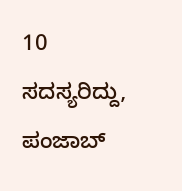10 ಸದಸ್ಯರಿದ್ದು, ಪಂಜಾಬ್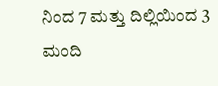ನಿಂದ 7 ಮತ್ತು ದಿಲ್ಲಿಯಿಂದ 3 ಮಂದಿ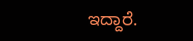ಇದ್ದಾರೆ.